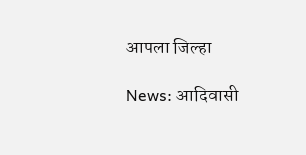आपला जिल्हा

News: आदिवासी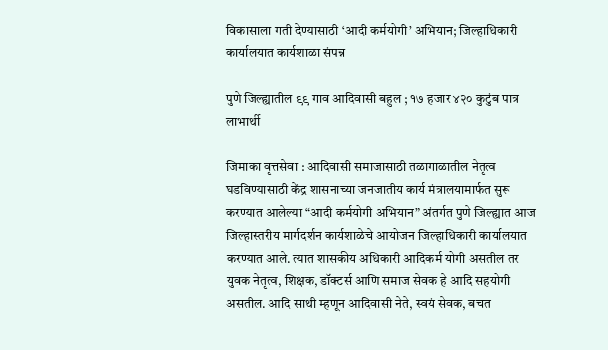विकासाला गती देण्यासाठी ‘आदी कर्मयोगी’ अभियान; जिल्हाधिकारी कार्यालयात कार्यशाळा संपन्न

पुणे जिल्ह्यातील ९९ गाव आदिवासी बहुल ; १७ हजार ४२० कुटुंब पात्र लाभार्थी

जिमाका वृत्तसेवा : आदिवासी समाजासाठी तळागाळातील नेतृत्व घडविण्यासाठी केंद्र शासनाच्या जनजातीय कार्य मंत्रालयामार्फत सुरू करण्यात आलेल्या “आदी कर्मयोगी अभियान” अंतर्गत पुणे जिल्ह्यात आज जिल्हास्तरीय मार्गदर्शन कार्यशाळेचे आयोजन जिल्हाधिकारी कार्यालयात करण्यात आले. त्यात शासकीय अधिकारी आदिकर्म योगी असतील तर युवक नेतृत्व, शिक्षक, डॉक्टर्स आणि समाज सेवक हे आदि सहयोगी असतील. आदि साथी म्हणून आदिवासी नेते, स्वयं सेवक, बचत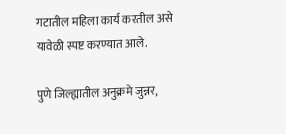गटातील महिला कार्य करतील असे यावेळी स्पष्ट करण्यात आले.

पुणे जिल्ह्यातील अनुक्रमे जुन्नर,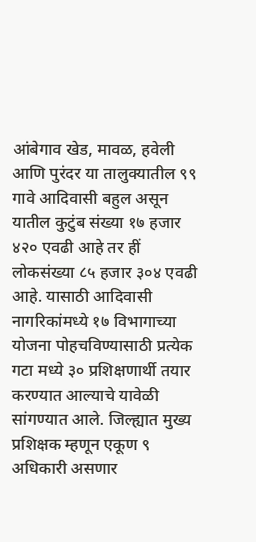आंबेगाव खेड, मावळ, हवेली आणि पुरंदर या तालुक्यातील ९९ गावे आदिवासी बहुल असून यातील कुटुंब संख्या १७ हजार ४२० एवढी आहे तर हीं लोकसंख्या ८५ हजार ३०४ एवढी आहे. यासाठी आदिवासी नागरिकांमध्ये १७ विभागाच्या योजना पोहचविण्यासाठी प्रत्येक गटा मध्ये ३० प्रशिक्षणार्थी तयार करण्यात आल्याचे यावेळी सांगण्यात आले. जिल्ह्यात मुख्य प्रशिक्षक म्हणून एकूण ९ अधिकारी असणार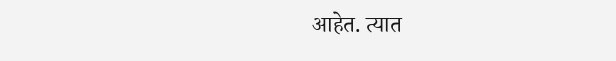आहेत. त्यात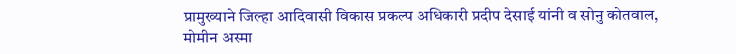प्रामुख्याने जिल्हा आदिवासी विकास प्रकल्प अधिकारी प्रदीप देसाई यांनी व सोनु कोतवाल, मोमीन अस्मा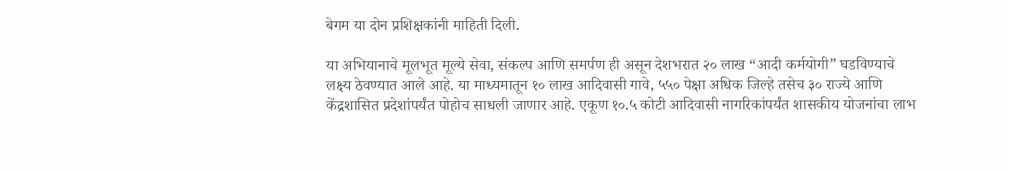बेगम या दोन प्रशिक्षकांनी माहिती दिली.

या अभियानाचे मूलभूत मूल्ये सेवा, संकल्प आणि समर्पण ही असून देशभरात २० लाख “आदी कर्मयोगी” घडविण्याचे लक्ष्य ठेवण्यात आले आहे. या माध्यमातून १० लाख आदिवासी गावे, ५५० पेक्षा अधिक जिल्हे तसेच ३० राज्ये आणि केंद्रशासित प्रदेशांपर्यंत पोहोच साधली जाणार आहे. एकूण १०.५ कोटी आदिवासी नागरिकांपर्यंत शासकीय योजनांचा लाभ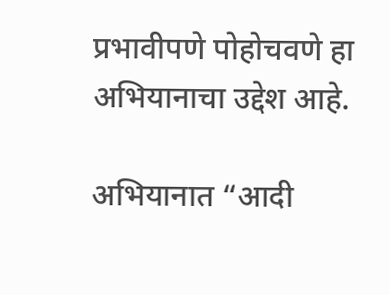प्रभावीपणे पोहोचवणे हा अभियानाचा उद्देश आहे.

अभियानात “आदी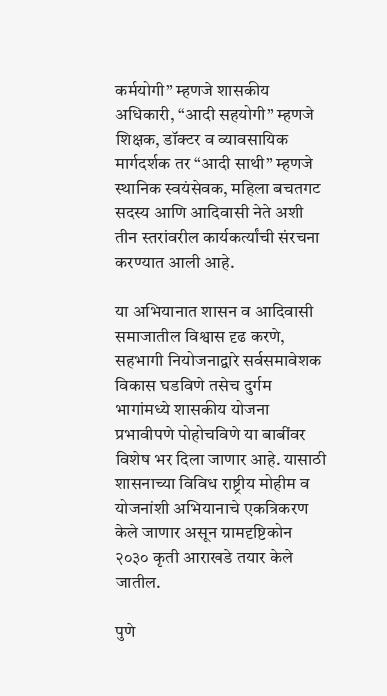कर्मयोगी” म्हणजे शासकीय अधिकारी, “आदी सहयोगी” म्हणजे शिक्षक, डॉक्टर व व्यावसायिक मार्गदर्शक तर “आदी साथी” म्हणजे स्थानिक स्वयंसेवक, महिला बचतगट सदस्य आणि आदिवासी नेते अशी तीन स्तरांवरील कार्यकर्त्यांची संरचना करण्यात आली आहे.

या अभियानात शासन व आदिवासी समाजातील विश्वास दृढ करणे, सहभागी नियोजनाद्वारे सर्वसमावेशक विकास घडविणे तसेच दुर्गम भागांमध्ये शासकीय योजना प्रभावीपणे पोहोचविणे या बाबींवर विशेष भर दिला जाणार आहे. यासाठी शासनाच्या विविध राष्ट्रीय मोहीम व योजनांशी अभियानाचे एकत्रिकरण केले जाणार असून ग्रामदृष्टिकोन २०३० कृती आराखडे तयार केले जातील.

पुणे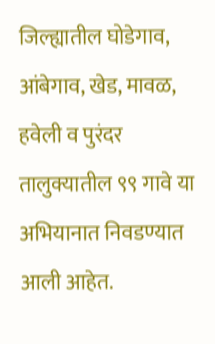जिल्ह्यातील घोडेगाव, आंबेगाव, खेड, मावळ, हवेली व पुरंदर तालुक्यातील ९९ गावे या अभियानात निवडण्यात आली आहेत.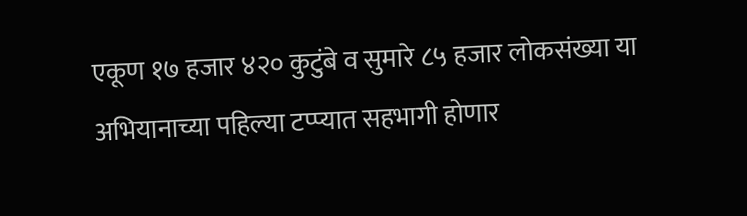एकूण १७ हजार ४२० कुटुंबे व सुमारे ८५ हजार लोकसंख्या या अभियानाच्या पहिल्या टप्प्यात सहभागी होणार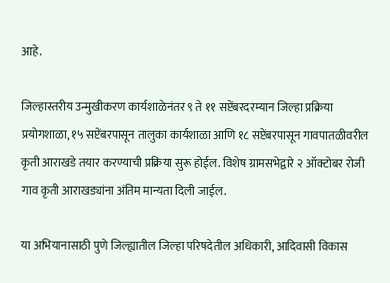आहे.

जिल्हास्तरीय उन्मुखीकरण कार्यशाळेनंतर ९ ते ११ सप्टेंबरदरम्यान जिल्हा प्रक्रिया प्रयोगशाळा, १५ सप्टेंबरपासून तालुका कार्यशाळा आणि १८ सप्टेंबरपासून गावपातळीवरील कृती आराखडे तयार करण्याची प्रक्रिया सुरू होईल. विशेष ग्रामसभेद्वारे २ ऑक्टोबर रोजी गाव कृती आराखड्यांना अंतिम मान्यता दिली जाईल.

या अभियानासाठी पुणे जिल्ह्यातील जिल्हा परिषदेतील अधिकारी, आदिवासी विकास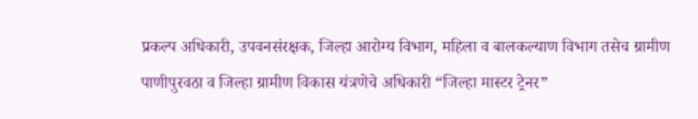प्रकल्प अधिकारी, उपवनसंरक्षक, जिल्हा आरोग्य विभाग, महिला व बालकल्याण विभाग तसेच ग्रामीण पाणीपुरवठा व जिल्हा ग्रामीण विकास यंत्रणेचे अधिकारी “जिल्हा मास्टर ट्रेनर”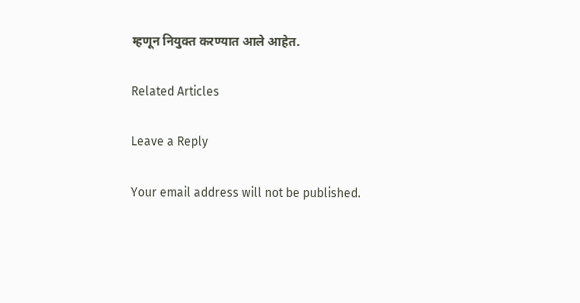म्हणून नियुक्त करण्यात आले आहेत.

Related Articles

Leave a Reply

Your email address will not be published.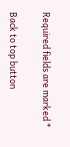Required fields are marked *

Back to top button